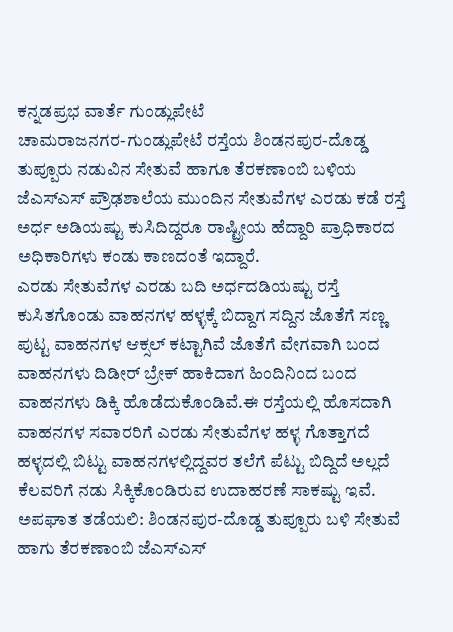ಕನ್ನಡಪ್ರಭ ವಾರ್ತೆ ಗುಂಡ್ಲುಪೇಟೆ
ಚಾಮರಾಜನಗರ-ಗುಂಡ್ಲುಪೇಟೆ ರಸ್ತೆಯ ಶಿಂಡನಪುರ-ದೊಡ್ಡ ತುಪ್ಪೂರು ನಡುವಿನ ಸೇತುವೆ ಹಾಗೂ ತೆರಕಣಾಂಬಿ ಬಳಿಯ ಜೆಎಸ್ಎಸ್ ಪ್ರೌಢಶಾಲೆಯ ಮುಂದಿನ ಸೇತುವೆಗಳ ಎರಡು ಕಡೆ ರಸ್ತೆ ಅರ್ಧ ಅಡಿಯಷ್ಟು ಕುಸಿದಿದ್ದರೂ ರಾಷ್ಟ್ರೀಯ ಹೆದ್ದಾರಿ ಪ್ರಾಧಿಕಾರದ ಅಧಿಕಾರಿಗಳು ಕಂಡು ಕಾಣದಂತೆ ಇದ್ದಾರೆ.
ಎರಡು ಸೇತುವೆಗಳ ಎರಡು ಬದಿ ಅರ್ಧದಡಿಯಷ್ಟು ರಸ್ತೆ ಕುಸಿತಗೊಂಡು ವಾಹನಗಳ ಹಳ್ಳಕ್ಕೆ ಬಿದ್ದಾಗ ಸದ್ದಿನ ಜೊತೆಗೆ ಸಣ್ಣ ಪುಟ್ಟ ವಾಹನಗಳ ಆಕ್ಸಲ್ ಕಟ್ಟಾಗಿವೆ ಜೊತೆಗೆ ವೇಗವಾಗಿ ಬಂದ ವಾಹನಗಳು ದಿಡೀರ್ ಬ್ರೇಕ್ ಹಾಕಿದಾಗ ಹಿಂದಿನಿಂದ ಬಂದ ವಾಹನಗಳು ಡಿಕ್ಕಿ ಹೊಡೆದುಕೊಂಡಿವೆ.ಈ ರಸ್ತೆಯಲ್ಲಿ ಹೊಸದಾಗಿ ವಾಹನಗಳ ಸವಾರರಿಗೆ ಎರಡು ಸೇತುವೆಗಳ ಹಳ್ಳ ಗೊತ್ತಾಗದೆ ಹಳ್ಳದಲ್ಲಿ ಬಿಟ್ಟು ವಾಹನಗಳಲ್ಲಿದ್ದವರ ತಲೆಗೆ ಪೆಟ್ಟು ಬಿದ್ದಿದೆ ಅಲ್ಲದೆ ಕೆಲವರಿಗೆ ನಡು ಸಿಕ್ಕಿಕೊಂಡಿರುವ ಉದಾಹರಣೆ ಸಾಕಷ್ಟು ಇವೆ.
ಅಪಘಾತ ತಡೆಯಲಿ: ಶಿಂಡನಪುರ-ದೊಡ್ಡ ತುಪ್ಪೂರು ಬಳಿ ಸೇತುವೆ ಹಾಗು ತೆರಕಣಾಂಬಿ ಜೆಎಸ್ಎಸ್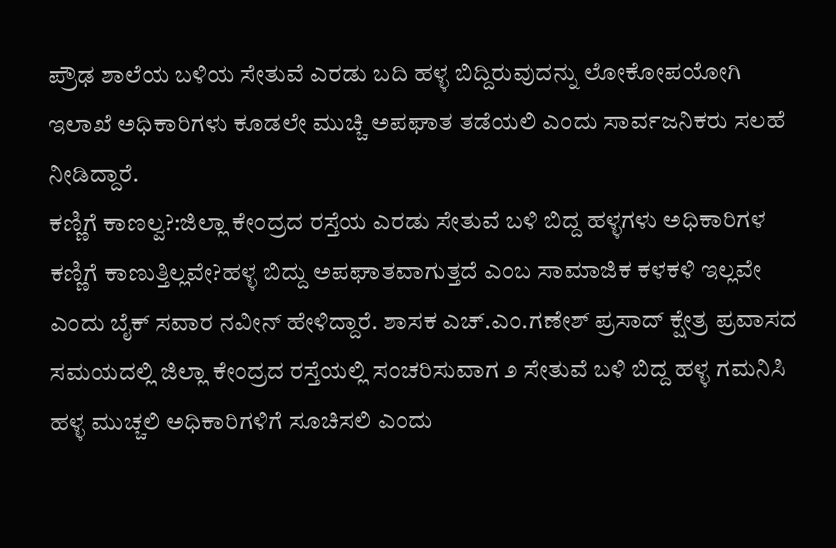ಪ್ರೌಢ ಶಾಲೆಯ ಬಳಿಯ ಸೇತುವೆ ಎರಡು ಬದಿ ಹಳ್ಳ ಬಿದ್ದಿರುವುದನ್ನು ಲೋಕೋಪಯೋಗಿ ಇಲಾಖೆ ಅಧಿಕಾರಿಗಳು ಕೂಡಲೇ ಮುಚ್ಚಿ ಅಪಘಾತ ತಡೆಯಲಿ ಎಂದು ಸಾರ್ವಜನಿಕರು ಸಲಹೆ ನೀಡಿದ್ದಾರೆ.
ಕಣ್ಣಿಗೆ ಕಾಣಲ್ವ?:ಜಿಲ್ಲಾ ಕೇಂದ್ರದ ರಸ್ತೆಯ ಎರಡು ಸೇತುವೆ ಬಳಿ ಬಿದ್ದ ಹಳ್ಳಗಳು ಅಧಿಕಾರಿಗಳ ಕಣ್ಣಿಗೆ ಕಾಣುತ್ತಿಲ್ಲವೇ?ಹಳ್ಳ ಬಿದ್ದು ಅಪಘಾತವಾಗುತ್ತದೆ ಎಂಬ ಸಾಮಾಜಿಕ ಕಳಕಳಿ ಇಲ್ಲವೇ ಎಂದು ಬೈಕ್ ಸವಾರ ನವೀನ್ ಹೇಳಿದ್ದಾರೆ. ಶಾಸಕ ಎಚ್.ಎಂ.ಗಣೇಶ್ ಪ್ರಸಾದ್ ಕ್ಷೇತ್ರ ಪ್ರವಾಸದ ಸಮಯದಲ್ಲಿ ಜಿಲ್ಲಾ ಕೇಂದ್ರದ ರಸ್ತೆಯಲ್ಲಿ ಸಂಚರಿಸುವಾಗ ೨ ಸೇತುವೆ ಬಳಿ ಬಿದ್ದ ಹಳ್ಳ ಗಮನಿಸಿ ಹಳ್ಳ ಮುಚ್ಚಲಿ ಅಧಿಕಾರಿಗಳಿಗೆ ಸೂಚಿಸಲಿ ಎಂದು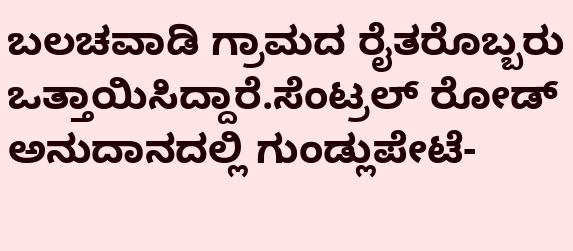ಬಲಚವಾಡಿ ಗ್ರಾಮದ ರೈತರೊಬ್ಬರು ಒತ್ತಾಯಿಸಿದ್ದಾರೆ.ಸೆಂಟ್ರಲ್ ರೋಡ್ ಅನುದಾನದಲ್ಲಿ ಗುಂಡ್ಲುಪೇಟೆ-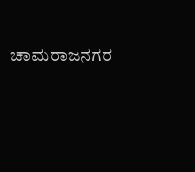ಚಾಮರಾಜನಗರ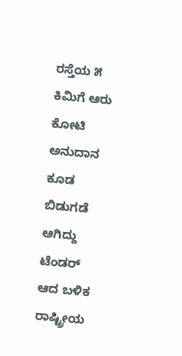ರಸ್ತೆಯ ೫ ಕಿಮಿಗೆ ಆರು ಕೋಟಿ ಅನುದಾನ ಕೂಡ ಬಿಡುಗಡೆ ಆಗಿದ್ದು ಟೆಂಡರ್ ಆದ ಬಳಿಕ ರಾಷ್ಟ್ರೀಯ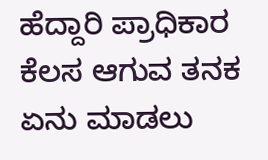ಹೆದ್ದಾರಿ ಪ್ರಾಧಿಕಾರ ಕೆಲಸ ಆಗುವ ತನಕ ಏನು ಮಾಡಲು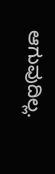ಆಗುವುದಿಲ್ಲ.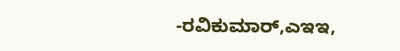-ರವಿಕುಮಾರ್,ಎಇಇ,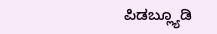ಪಿಡಬ್ಲ್ಯೂಡಿ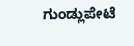ಗುಂಡ್ಲುಪೇಟೆ